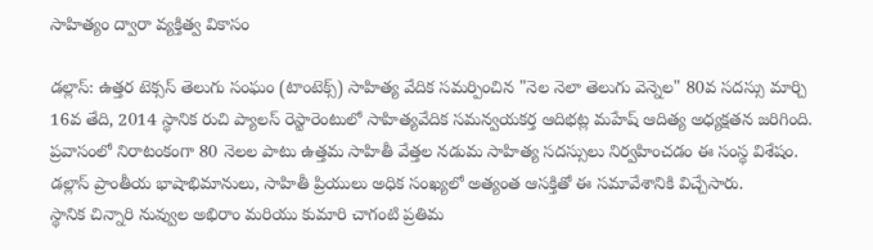సాహిత్యం ద్వారా వ్యక్తిత్వ వికాసం

డల్లాస్: ఉత్తర టెక్సస్ తెలుగు సంఘం (టాంటెక్స్) సాహిత్య వేదిక సమర్పించిన "నెల నెలా తెలుగు వెన్నెల" 80వ సదస్సు మార్చి 16వ తేది, 2014 స్థానిక రుచి ప్యాలస్ రెస్టారెంటులో సాహిత్యవేదిక సమన్వయకర్త ఆదిభట్ల మహేష్ ఆదిత్య అధ్యక్షతన జరిగింది. ప్రవాసంలో నిరాటంకంగా 80 నెలల పాటు ఉత్తమ సాహితీ వేత్తల నడుమ సాహిత్య సదస్సులు నిర్వహించడం ఈ సంస్థ విశేషం. డల్లాస్ ప్రాంతీయ భాషాభిమానులు, సాహితీ ప్రియులు అధిక సంఖ్యలో అత్యంత ఆసక్తితో ఈ సమావేశానికి విచ్చేసారు.
స్థానిక చిన్నారి నువ్వుల అభిరాం మరియు కుమారి చాగంటి ప్రతిమ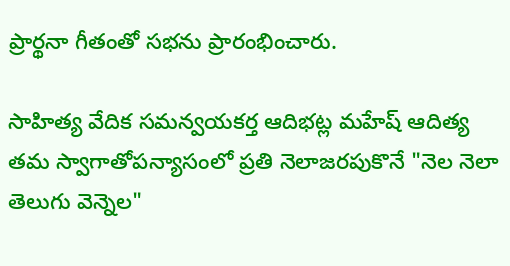ప్రార్థనా గీతంతో సభను ప్రారంభించారు.

సాహిత్య వేదిక సమన్వయకర్త ఆదిభట్ల మహేష్ ఆదిత్య తమ స్వాగాతోపన్యాసంలో ప్రతి నెలాజరపుకొనే "నెల నెలా తెలుగు వెన్నెల"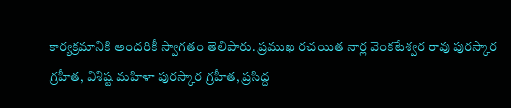కార్యక్రమానికి అందరికీ స్వాగతం తెలిపారు. ప్రముఖ రచయిత నార్ల వెంకటేశ్వర రావు పురస్కార గ్రహీత, విశిష్ట మహిళా పురస్కార గ్రహీత, ప్రసిద్ద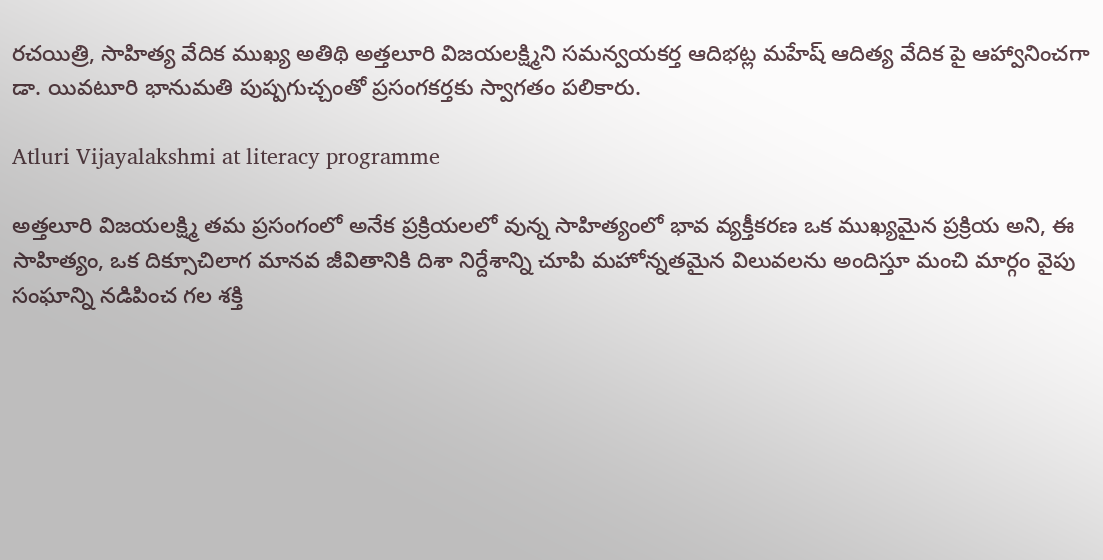రచయిత్రి, సాహిత్య వేదిక ముఖ్య అతిథి అత్తలూరి విజయలక్ష్మిని సమన్వయకర్త ఆదిభట్ల మహేష్ ఆదిత్య వేదిక పై ఆహ్వానించగా డా. యివటూరి భానుమతి పుష్పగుచ్చంతో ప్రసంగకర్తకు స్వాగతం పలికారు.

Atluri Vijayalakshmi at literacy programme

అత్తలూరి విజయలక్ష్మి తమ ప్రసంగంలో అనేక ప్రక్రియలలో వున్న సాహిత్యంలో భావ వ్యక్తీకరణ ఒక ముఖ్యమైన ప్రక్రియ అని, ఈ సాహిత్యం, ఒక దిక్సూచిలాగ మానవ జీవితానికి దిశా నిర్దేశాన్ని చూపి మహోన్నతమైన విలువలను అందిస్తూ మంచి మార్గం వైపు సంఘాన్ని నడిపించ గల శక్తి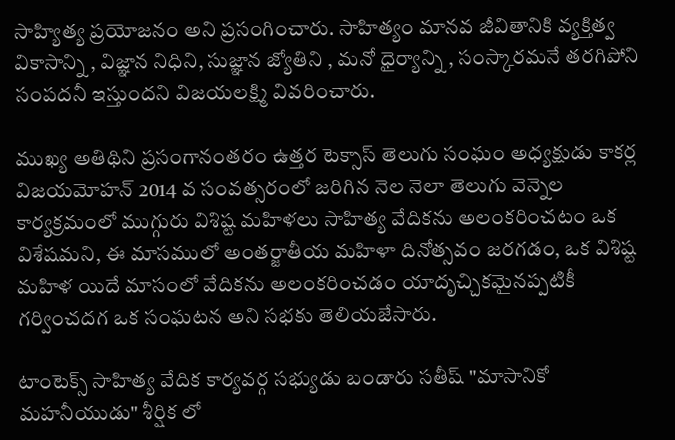సాహ్యిత్య ప్రయోజనం అని ప్రసంగించారు. సాహిత్యం మానవ జీవితానికి వ్యక్తిత్వ వికాసాన్ని , విజ్ఞాన నిధిని, సుజ్ఞాన జ్యోతిని , మనో ధైర్యాన్ని , సంస్కారమనే తరగిపోని సంపదనీ ఇస్తుందని విజయలక్ష్మి వివరించారు.

ముఖ్య అతిథిని ప్రసంగానంతరం ఉత్తర టెక్సాస్ తెలుగు సంఘం అధ్యక్షుడు కాకర్ల విజయమోహన్ 2014 వ సంవత్సరంలో జరిగిన నెల నెలా తెలుగు వెన్నెల కార్యక్రమంలో ముగ్గురు విశిష్ట మహిళలు సాహిత్య వేదికను అలంకరించటం ఒక విశేషమని, ఈ మాసములో అంతర్జాతీయ మహిళా దినోత్సవం జరగడం, ఒక విశిష్ట మహిళ యిదే మాసంలో వేదికను అలంకరించడం యాదృచ్చికమైనప్పటికీ గర్వించదగ ఒక సంఘటన అని సభకు తెలియజేసారు.

టాంటెక్స్ సాహిత్య వేదిక కార్యవర్గ సభ్యుడు బండారు సతీష్ "మాసానికో మహనీయుడు" శీర్షిక లో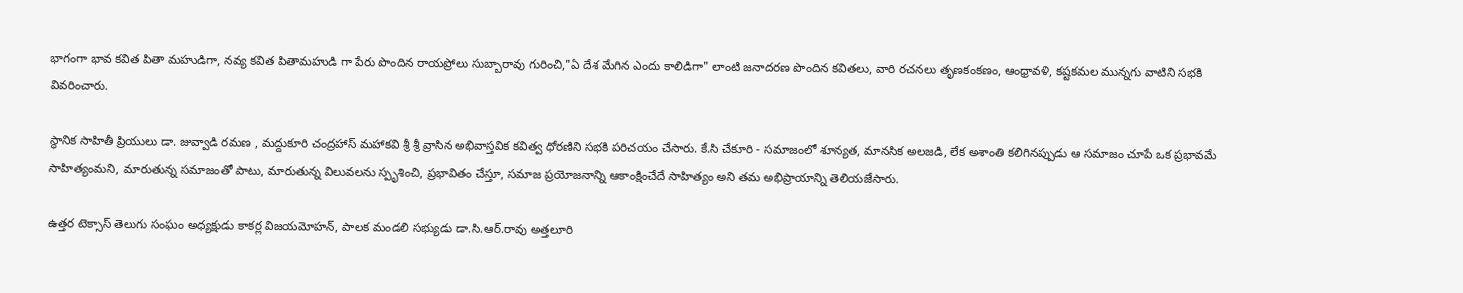భాగంగా భావ కవిత పితా మహుడిగా, నవ్య కవిత పితామహుడి గా పేరు పొందిన రాయప్రోలు సుబ్బారావు గురించి,"ఏ దేశ మేగిన ఎందు కాలిడిగా" లాంటి జనాదరణ పొందిన కవితలు, వారి రచనలు తృణకంకణం, ఆంధ్రావళి, కష్టకమల మున్నగు వాటిని సభకి వివరించారు.

స్థానిక సాహితీ ప్రియులు డా. జువ్వాడి రమణ , మద్దుకూరి చంద్రహాస్ మహాకవి శ్రీ శ్రీ వ్రాసిన అభివాస్తవిక కవిత్వ ధోరణిని సభకి పరిచయం చేసారు. కే.సి చేకూరి - సమాజంలో శూన్యత, మానసిక అలజడి, లేక అశాంతి కలిగినప్పుడు ఆ సమాజం చూపే ఒక ప్రభావమే సాహిత్యంమని, మారుతున్న సమాజంతో పాటు, మారుతున్న విలువలను స్పృశించి, ప్రభావితం చేస్తూ, సమాజ ప్రయోజనాన్ని ఆకాంక్షించేదే సాహిత్యం అని తమ అభిప్రాయాన్ని తెలియజేసారు.

ఉత్తర టెక్సాస్ తెలుగు సంఘం అధ్యక్షుడు కాకర్ల విజయమోహన్, పాలక మండలి సభ్యుడు డా.సి.ఆర్.రావు అత్తలూరి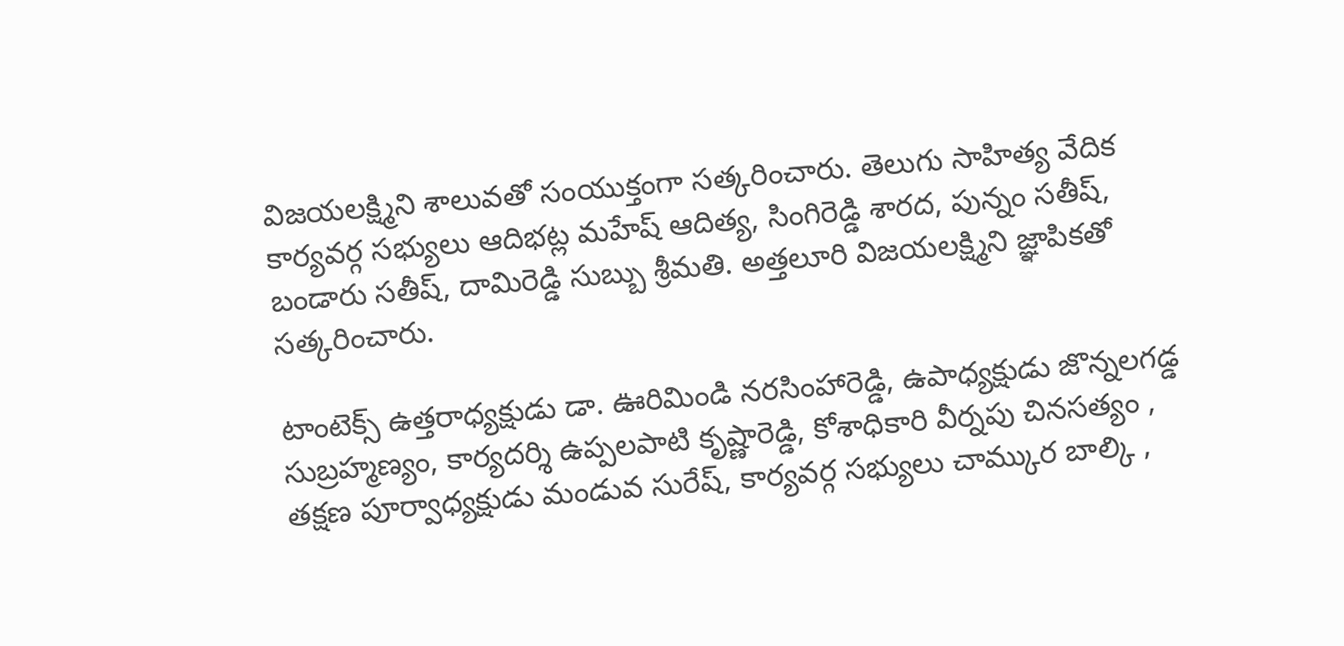విజయలక్ష్మిని శాలువతో సంయుక్తంగా సత్కరించారు. తెలుగు సాహిత్య వేదిక కార్యవర్గ సభ్యులు ఆదిభట్ల మహేష్ ఆదిత్య, సింగిరెడ్డి శారద, పున్నం సతీష్, బండారు సతీష్, దామిరెడ్డి సుబ్బు శ్రీమతి. అత్తలూరి విజయలక్ష్మిని జ్ఞాపికతో సత్కరించారు.

టాంటెక్స్ ఉత్తరాధ్యక్షుడు డా. ఊరిమిండి నరసింహారెడ్డి, ఉపాధ్యక్షుడు జొన్నలగడ్డ సుబ్రహ్మణ్యం, కార్యదర్శి ఉప్పలపాటి కృష్ణారెడ్డి, కోశాధికారి వీర్నపు చినసత్యం , తక్షణ పూర్వాధ్యక్షుడు మండువ సురేష్, కార్యవర్గ సభ్యులు చామ్కుర బాల్కి ,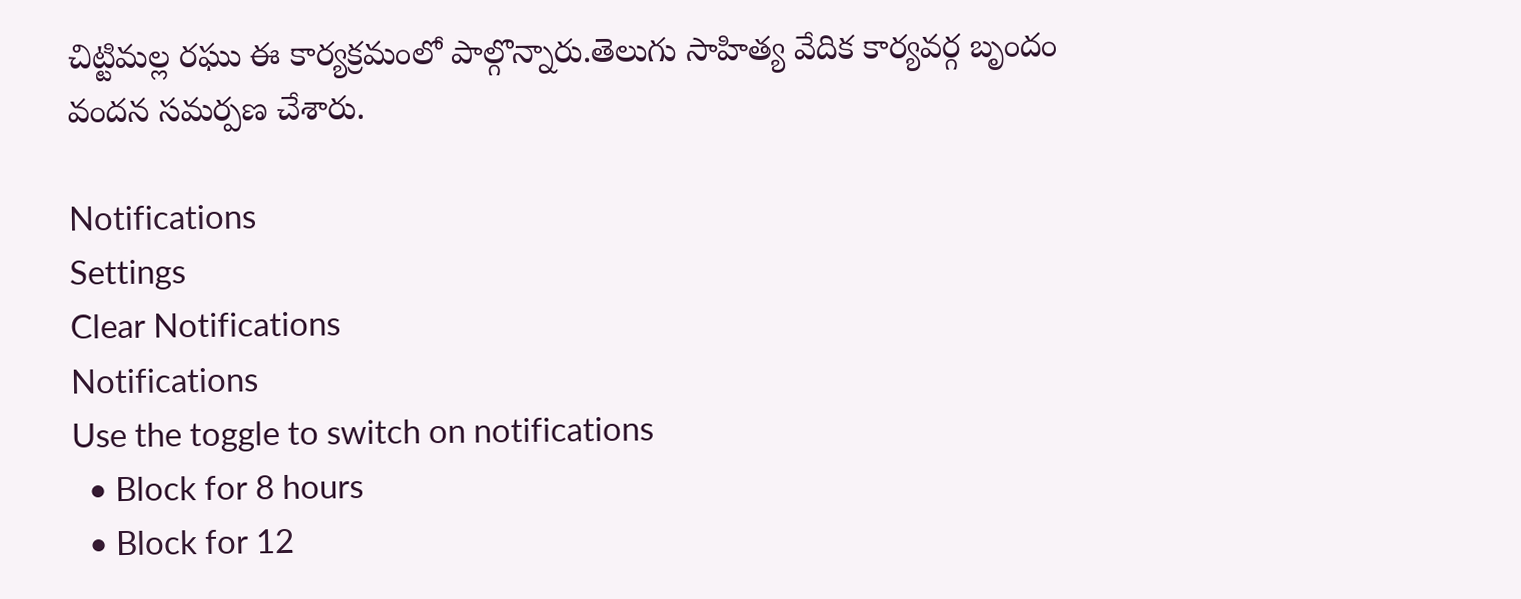చిట్టిమల్ల రఘు ఈ కార్యక్రమంలో పాల్గొన్నారు.తెలుగు సాహిత్య వేదిక కార్యవర్గ బృందం వందన సమర్పణ చేశారు.

Notifications
Settings
Clear Notifications
Notifications
Use the toggle to switch on notifications
  • Block for 8 hours
  • Block for 12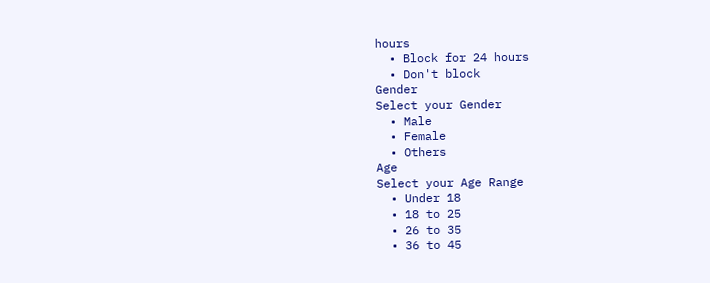hours
  • Block for 24 hours
  • Don't block
Gender
Select your Gender
  • Male
  • Female
  • Others
Age
Select your Age Range
  • Under 18
  • 18 to 25
  • 26 to 35
  • 36 to 45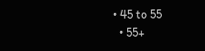• 45 to 55
  • 55+